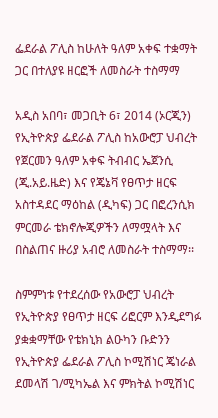ፌደራል ፖሊስ ከሁለት ዓለም አቀፍ ተቋማት ጋር በተለያዩ ዘርፎች ለመስራት ተስማማ

አዲስ አበባ፣ መጋቢት 6፣ 2014 (ኦርጂን) የኢትዮጵያ ፌደራል ፖሊስ ከአውሮፓ ህብረት የጀርመን ዓለም አቀፍ ትብብር ኤጀንሲ (ጂ.አይ.ዜድ) እና የጄኔቫ የፀጥታ ዘርፍ አስተዳደር ማዕከል (ዲካፍ) ጋር በፎረንሲክ ምርመራ ቴክኖሎጂዎችን ለማሟላት እና በስልጠና ዙሪያ አብሮ ለመስራት ተስማማ፡፡

ስምምነቱ የተደረሰው የአውሮፓ ህብረት የኢትዮጵያ የፀጥታ ዘርፍ ሪፎርም እንዲደግፉ ያቋቋማቸው የቴክኒክ ልዑካን ቡድንን የኢትዮጵያ ፌደራል ፖሊስ ኮሚሽነር ጄነራል ደመላሽ ገ/ሚካኤል እና ምክትል ኮሚሽነር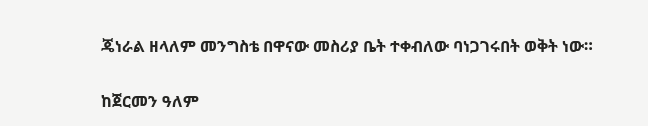ጄነራል ዘላለም መንግስቴ በዋናው መስሪያ ቤት ተቀብለው ባነጋገሩበት ወቅት ነው።

ከጀርመን ዓለም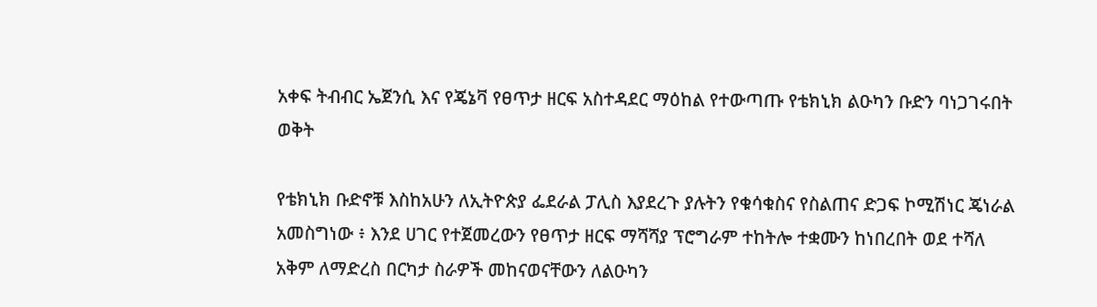አቀፍ ትብብር ኤጀንሲ እና የጄኔቫ የፀጥታ ዘርፍ አስተዳደር ማዕከል የተውጣጡ የቴክኒክ ልዑካን ቡድን ባነጋገሩበት ወቅት

የቴክኒክ ቡድኖቹ እስከአሁን ለኢትዮጵያ ፌደራል ፓሊስ እያደረጉ ያሉትን የቁሳቁስና የስልጠና ድጋፍ ኮሚሽነር ጄነራል አመስግነው ፥ እንደ ሀገር የተጀመረውን የፀጥታ ዘርፍ ማሻሻያ ፕሮግራም ተከትሎ ተቋሙን ከነበረበት ወደ ተሻለ አቅም ለማድረስ በርካታ ስራዎች መከናወናቸውን ለልዑካን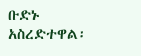ቡድኑ አስረድተዋል፡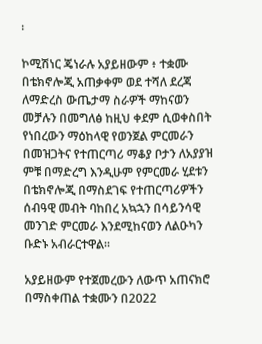፡

ኮሚሽነር ጄነራሉ አያይዘውም ፥ ተቋሙ በቴክኖሎጂ አጠቃቀም ወደ ተሻለ ደረጃ ለማድረስ ውጤታማ ስራዎች ማከናወን መቻሉን በመግለፅ ከዚህ ቀደም ሲወቀስበት የነበረውን ማዕከላዊ የወንጀል ምርመራን በመዝጋትና የተጠርጣሪ ማቆያ ቦታን ለአያያዝ ምቹ በማድረግ እንዲሁም የምርመራ ሂደቱን በቴክኖሎጂ በማስደገፍ የተጠርጣሪዎችን ሰብዓዊ መብት ባከበረ አኳኋን በሳይንሳዊ መንገድ ምርመራ እንደሚከናወን ለልዑካን ቡድኑ አብራርተዋል፡፡

አያይዘውም የተጀመረውን ለውጥ አጠናክሮ በማስቀጠል ተቋሙን በ2022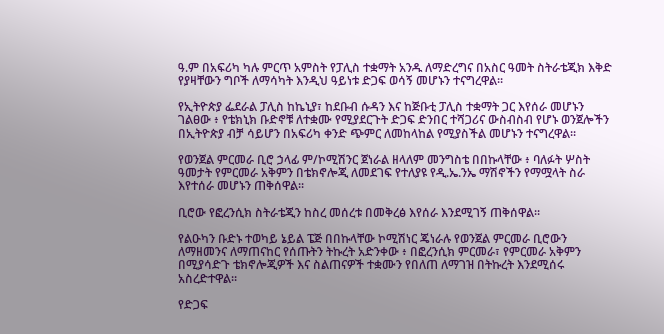ዓ.ም በአፍሪካ ካሉ ምርጥ አምስት የፓሊስ ተቋማት አንዱ ለማድረግና በአስር ዓመት ስትራቴጂክ እቅድ የያዛቸውን ግቦች ለማሳካት እንዲህ ዓይነቱ ድጋፍ ወሳኝ መሆኑን ተናግረዋል፡፡

የኢትዮጵያ ፌደራል ፓሊስ ከኬኒያ፣ ከደቡብ ሱዳን እና ከጅቡቲ ፓሊስ ተቋማት ጋር እየሰራ መሆኑን ገልፀው ፥ የቴክኒክ ቡድኖቹ ለተቋሙ የሚያደርጉት ድጋፍ ድንበር ተሻጋሪና ውስብስብ የሆኑ ወንጀሎችን በኢትዮጵያ ብቻ ሳይሆን በአፍሪካ ቀንድ ጭምር ለመከላከል የሚያስችል መሆኑን ተናግረዋል፡፡

የወንጀል ምርመራ ቢሮ ኃላፊ ም/ኮሚሽንር ጀነራል ዘላለም መንግስቴ በበኩላቸው ፥ ባለፉት ሦስት ዓመታት የምርመራ አቅምን በቴክኖሎጂ ለመደገፍ የተለያዩ የዲ.ኤ.ንኤ ማሽኖችን የማሟላት ስራ እየተሰራ መሆኑን ጠቅሰዋል፡፡

ቢሮው የፎረንሲክ ስትራቴጂን ከስረ መሰረቱ በመቅረፅ እየሰራ እንደሚገኝ ጠቅሰዋል፡፡

የልዑካን ቡድኑ ተወካይ ኔይል ፔጅ በበኩላቸው ኮሚሽነር ጄነራሉ የወንጀል ምርመራ ቢሮውን ለማዘመንና ለማጠናከር የሰጡትን ትኩረት አድንቀው ፥ በፎረንሲክ ምርመራ፣ የምርመራ አቅምን በሚያሳድጉ ቴክኖሎጂዎች እና ስልጠናዎች ተቋሙን የበለጠ ለማገዝ በትኩረት እንደሚሰሩ አስረድተዋል።

የድጋፍ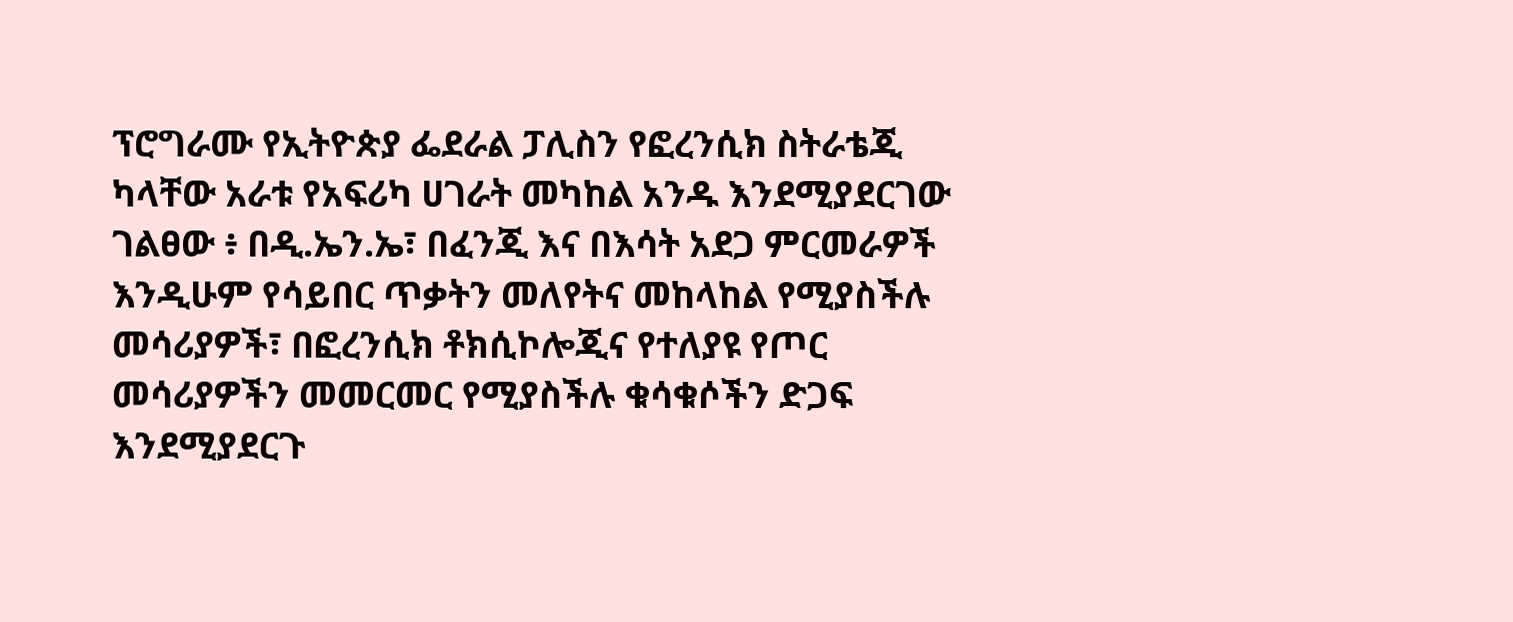ፕሮግራሙ የኢትዮጵያ ፌደራል ፓሊስን የፎረንሲክ ስትራቴጂ ካላቸው አራቱ የአፍሪካ ሀገራት መካከል አንዱ እንደሚያደርገው ገልፀው ፥ በዲ.ኤን.ኤ፣ በፈንጂ እና በእሳት አደጋ ምርመራዎች እንዲሁም የሳይበር ጥቃትን መለየትና መከላከል የሚያስችሉ መሳሪያዎች፣ በፎረንሲክ ቶክሲኮሎጂና የተለያዩ የጦር መሳሪያዎችን መመርመር የሚያስችሉ ቁሳቁሶችን ድጋፍ እንደሚያደርጉ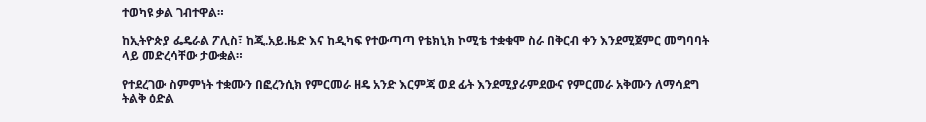ተወካዩ ቃል ገብተዋል።

ከኢትዮጵያ ፌዴራል ፖሊስ፣ ከጂ.አይ.ዜድ እና ከዲካፍ የተውጣጣ የቴክኒክ ኮሚቴ ተቋቁሞ ስራ በቅርብ ቀን እንደሚጀምር መግባባት ላይ መድረሳቸው ታውቋል።

የተደረገው ስምምነት ተቋሙን በፎረንሲክ የምርመራ ዘዴ አንድ እርምጃ ወደ ፊት እንደሚያራምደውና የምርመራ አቅሙን ለማሳደግ ትልቅ ዕድል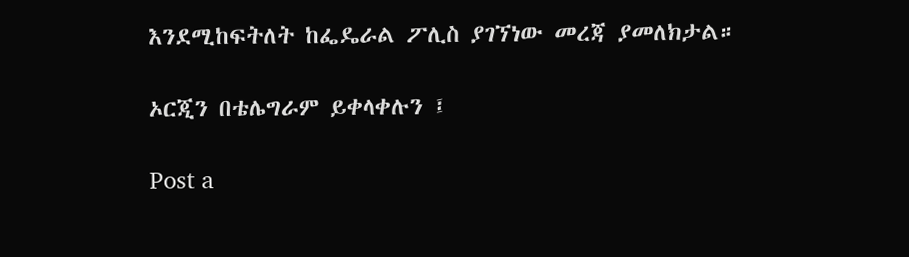እንደሚከፍትለት ከፌዴራል ፖሊስ ያገኘነው መረጃ ያመለክታል።

ኦርጂን በቴሌግራም ይቀላቀሉን ፤

Post a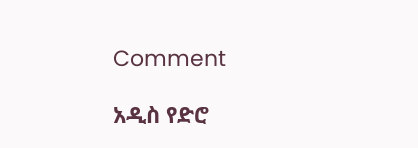Comment

አዲስ የድሮ